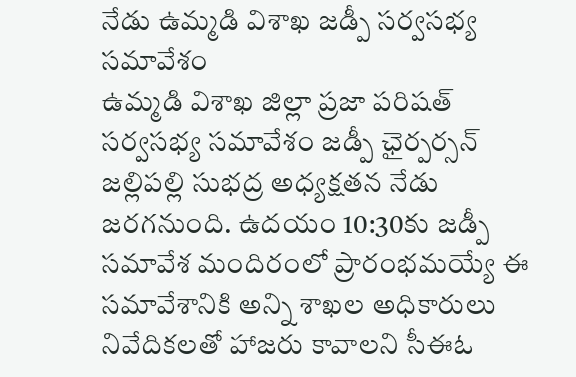నేడు ఉమ్మడి విశాఖ జడ్పీ సర్వసభ్య సమావేశం
ఉమ్మడి విశాఖ జిల్లా ప్రజా పరిషత్ సర్వసభ్య సమావేశం జడ్పీ ఛైర్పర్సన్ జల్లిపల్లి సుభద్ర అధ్యక్షతన నేడు జరగనుంది. ఉదయం 10:30కు జడ్పీ సమావేశ మందిరంలో ప్రారంభమయ్యే ఈ సమావేశానికి అన్ని శాఖల అధికారులు నివేదికలతో హాజరు కావాలని సీఈఓ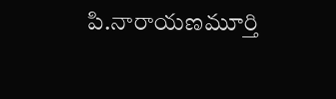పి.నారాయణమూర్తి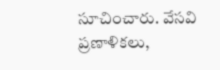సూచించారు. వేసవి ప్రణాళికలు,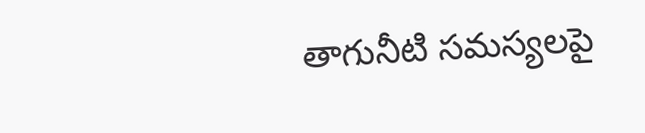తాగునీటి సమస్యలపై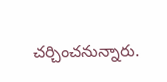చర్చించనున్నారు.